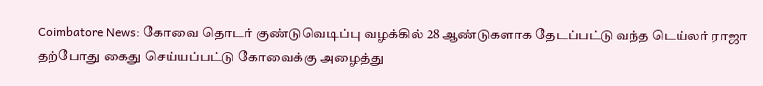Coimbatore News: கோவை தொடர் குண்டுவெடிப்பு வழக்கில் 28 ஆண்டுகளாக தேடப்பட்டு வந்த டெய்லர் ராஜா தற்போது கைது செய்யப்பட்டு கோவைக்கு அழைத்து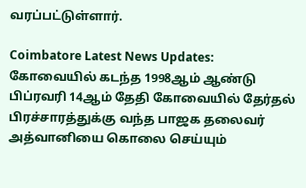வரப்பட்டுள்ளார்.

Coimbatore Latest News Updates: கோவையில் கடந்த 1998ஆம் ஆண்டு பிப்ரவரி 14ஆம் தேதி கோவையில் தேர்தல் பிரச்சாரத்துக்கு வந்த பாஜக தலைவர் அத்வானியை கொலை செய்யும்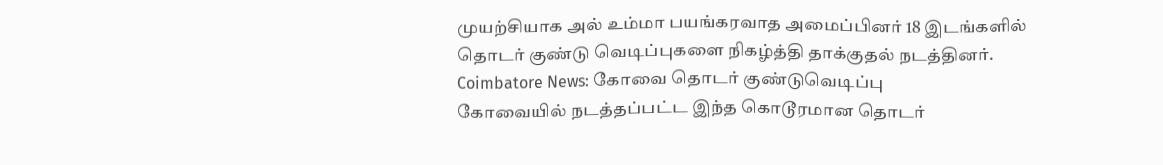முயற்சியாக அல் உம்மா பயங்கரவாத அமைப்பினர் 18 இடங்களில் தொடர் குண்டு வெடிப்புகளை நிகழ்த்தி தாக்குதல் நடத்தினர்.
Coimbatore News: கோவை தொடர் குண்டுவெடிப்பு
கோவையில் நடத்தப்பட்ட இந்த கொடூரமான தொடர்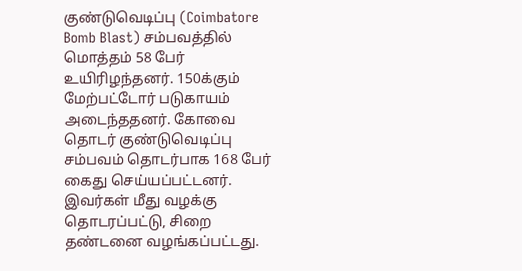குண்டுவெடிப்பு (Coimbatore Bomb Blast) சம்பவத்தில் மொத்தம் 58 பேர் உயிரிழந்தனர். 150க்கும் மேற்பட்டோர் படுகாயம் அடைந்ததனர். கோவை தொடர் குண்டுவெடிப்பு சம்பவம் தொடர்பாக 168 பேர் கைது செய்யப்பட்டனர். இவர்கள் மீது வழக்கு தொடரப்பட்டு, சிறை தண்டனை வழங்கப்பட்டது.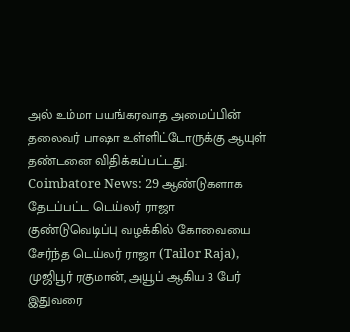அல் உம்மா பயங்கரவாத அமைப்பின் தலைவர் பாஷா உள்ளிட்டோருக்கு ஆயுள் தண்டனை விதிக்கப்பட்டது.
Coimbatore News: 29 ஆண்டுகளாக தேடப்பட்ட டெய்லர் ராஜா
குண்டுவெடிப்பு வழக்கில் கோவையை சேர்ந்த டெய்லர் ராஜா (Tailor Raja), முஜிபூர் ரகுமான், அயூப் ஆகிய 3 பேர் இதுவரை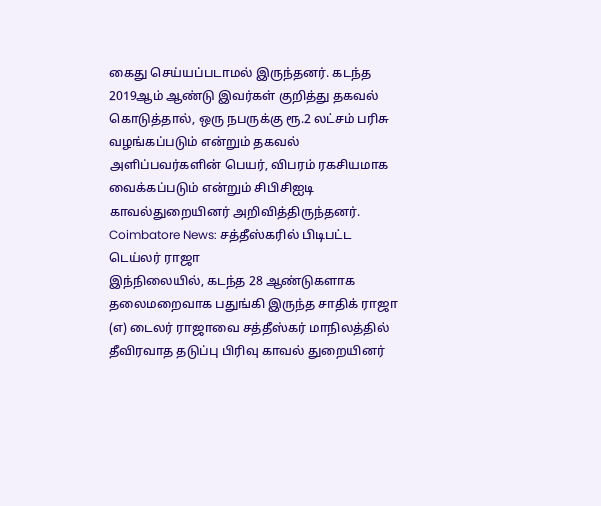கைது செய்யப்படாமல் இருந்தனர். கடந்த 2019ஆம் ஆண்டு இவர்கள் குறித்து தகவல் கொடுத்தால், ஒரு நபருக்கு ரூ.2 லட்சம் பரிசு வழங்கப்படும் என்றும் தகவல் அளிப்பவர்களின் பெயர், விபரம் ரகசியமாக வைக்கப்படும் என்றும் சிபிசிஐடி காவல்துறையினர் அறிவித்திருந்தனர்.
Coimbatore News: சத்தீஸ்கரில் பிடிபட்ட டெய்லர் ராஜா
இந்நிலையில், கடந்த 28 ஆண்டுகளாக தலைமறைவாக பதுங்கி இருந்த சாதிக் ராஜா (எ) டைலர் ராஜாவை சத்தீஸ்கர் மாநிலத்தில் தீவிரவாத தடுப்பு பிரிவு காவல் துறையினர்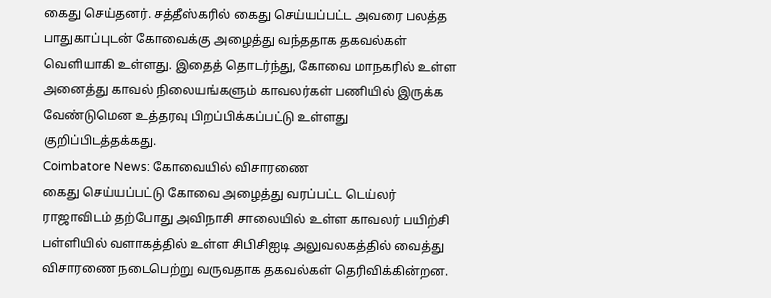கைது செய்தனர். சத்தீஸ்கரில் கைது செய்யப்பட்ட அவரை பலத்த பாதுகாப்புடன் கோவைக்கு அழைத்து வந்ததாக தகவல்கள் வெளியாகி உள்ளது. இதைத் தொடர்ந்து, கோவை மாநகரில் உள்ள அனைத்து காவல் நிலையங்களும் காவலர்கள் பணியில் இருக்க வேண்டுமென உத்தரவு பிறப்பிக்கப்பட்டு உள்ளது குறிப்பிடத்தக்கது.
Coimbatore News: கோவையில் விசாரணை
கைது செய்யப்பட்டு கோவை அழைத்து வரப்பட்ட டெய்லர் ராஜாவிடம் தற்போது அவிநாசி சாலையில் உள்ள காவலர் பயிற்சி பள்ளியில் வளாகத்தில் உள்ள சிபிசிஐடி அலுவலகத்தில் வைத்து விசாரணை நடைபெற்று வருவதாக தகவல்கள் தெரிவிக்கின்றன.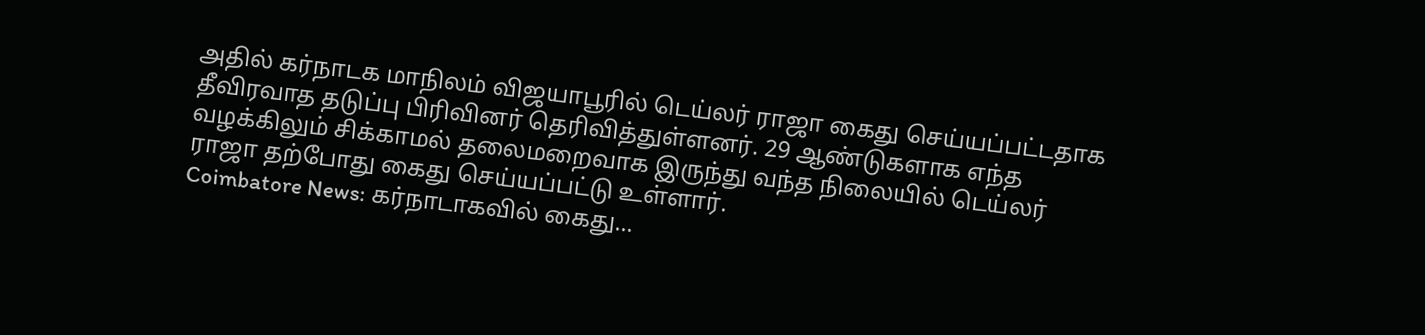அதில் கர்நாடக மாநிலம் விஜயாபூரில் டெய்லர் ராஜா கைது செய்யப்பட்டதாக தீவிரவாத தடுப்பு பிரிவினர் தெரிவித்துள்ளனர். 29 ஆண்டுகளாக எந்த வழக்கிலும் சிக்காமல் தலைமறைவாக இருந்து வந்த நிலையில் டெய்லர் ராஜா தற்போது கைது செய்யப்பட்டு உள்ளார்.
Coimbatore News: கர்நாடாகவில் கைது...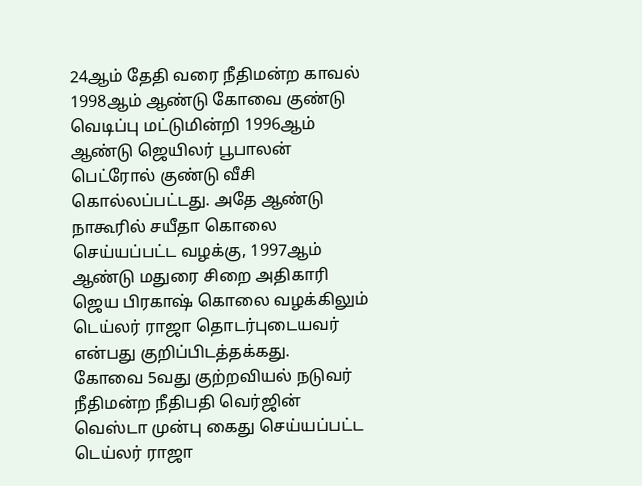24ஆம் தேதி வரை நீதிமன்ற காவல்
1998ஆம் ஆண்டு கோவை குண்டு வெடிப்பு மட்டுமின்றி 1996ஆம் ஆண்டு ஜெயிலர் பூபாலன் பெட்ரோல் குண்டு வீசி கொல்லப்பட்டது. அதே ஆண்டு நாகூரில் சயீதா கொலை செய்யப்பட்ட வழக்கு, 1997ஆம் ஆண்டு மதுரை சிறை அதிகாரி ஜெய பிரகாஷ் கொலை வழக்கிலும் டெய்லர் ராஜா தொடர்புடையவர் என்பது குறிப்பிடத்தக்கது.
கோவை 5வது குற்றவியல் நடுவர் நீதிமன்ற நீதிபதி வெர்ஜின் வெஸ்டா முன்பு கைது செய்யப்பட்ட டெய்லர் ராஜா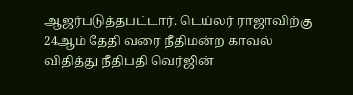ஆஜர்படுத்தபட்டார். டெய்லர் ராஜாவிற்கு 24ஆம் தேதி வரை நீதிமன்ற காவல் விதித்து நீதிபதி வெர்ஜின்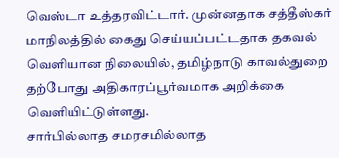வெஸ்டா உத்தரவிட்டார். முன்னதாக சத்தீஸ்கர் மாநிலத்தில் கைது செய்யப்பட்டதாக தகவல் வெளியான நிலையில், தமிழ்நாடு காவல்துறை தற்போது அதிகாரப்பூர்வமாக அறிக்கை வெளியிட்டுள்ளது.
சார்பில்லாத சமரசமில்லாத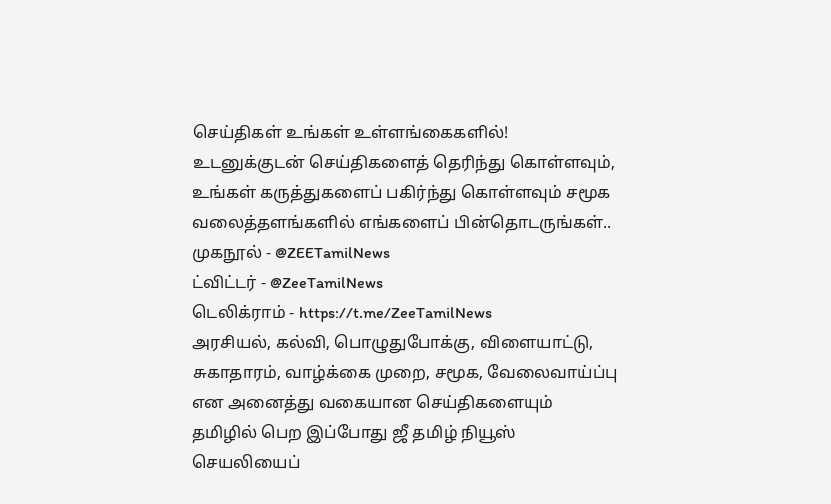செய்திகள் உங்கள் உள்ளங்கைகளில்!
உடனுக்குடன் செய்திகளைத் தெரிந்து கொள்ளவும், உங்கள் கருத்துகளைப் பகிர்ந்து கொள்ளவும் சமூக வலைத்தளங்களில் எங்களைப் பின்தொடருங்கள்..
முகநூல் - @ZEETamilNews
ட்விட்டர் - @ZeeTamilNews
டெலிக்ராம் - https://t.me/ZeeTamilNews
அரசியல், கல்வி, பொழுதுபோக்கு, விளையாட்டு, சுகாதாரம், வாழ்க்கை முறை, சமூக, வேலைவாய்ப்பு என அனைத்து வகையான செய்திகளையும் தமிழில் பெற இப்போது ஜீ தமிழ் நியூஸ் செயலியைப்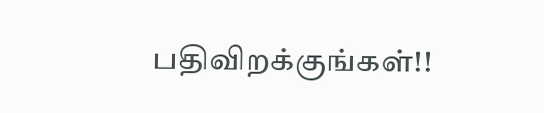பதிவிறக்குங்கள்!!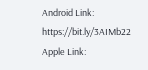Android Link: https://bit.ly/3AIMb22
Apple Link: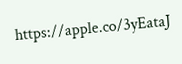https://apple.co/3yEataJ